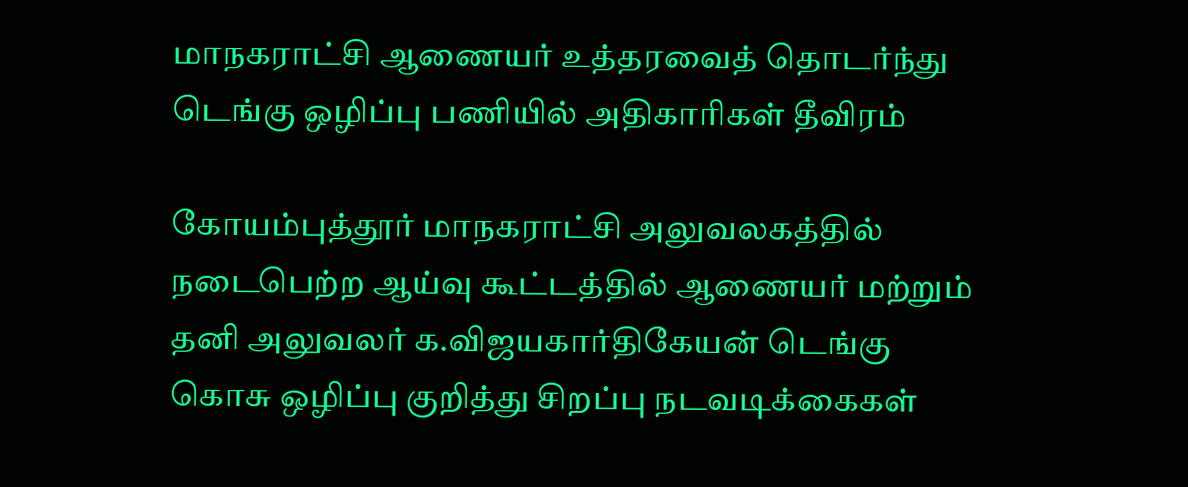மாநகராட்சி ஆணையர் உத்தரவைத் தொடர்ந்து டெங்கு ஒழிப்பு பணியில் அதிகாரிகள் தீவிரம்

கோயம்புத்தூர் மாநகராட்சி அலுவலகத்தில் நடைபெற்ற ஆய்வு கூட்டத்தில் ஆணையர் மற்றும் தனி அலுவலர் க.விஜயகார்திகேயன் டெங்கு கொசு ஒழிப்பு குறித்து சிறப்பு நடவடிக்கைகள்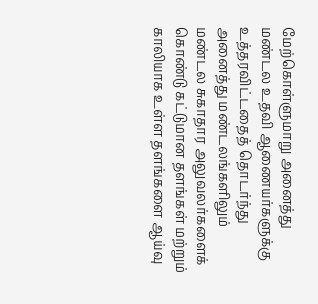மேற்கொள்ளுமாறு அனைத்து மண்டல உதவி ஆணையர்களுக்கு உத்தரவிட்டதைத் தொடர்ந்து அனைத்து மண்டலங்களிலும் மண்டல சுகாதார அலுவலர்களைக் கொண்டு கட்டுமான தளங்கள் மற்றும் காலியாக உள்ள தளங்களை ஆய்வு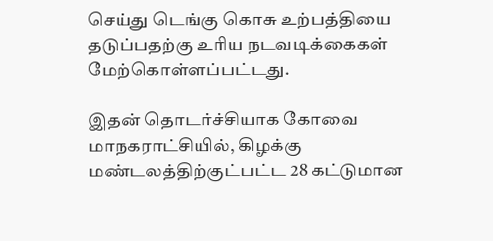செய்து டெங்கு கொசு உற்பத்தியை தடுப்பதற்கு உரிய நடவடிக்கைகள் மேற்கொள்ளப்பட்டது.

இதன் தொடர்ச்சியாக கோவை மாநகராட்சியில், கிழக்கு மண்டலத்திற்குட்பட்ட 28 கட்டுமான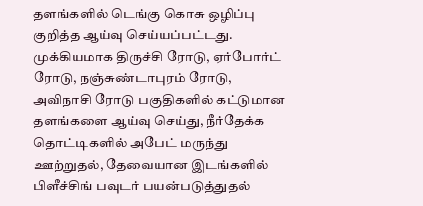தளங்களில் டெங்கு கொசு ஒழிப்பு குறித்த ஆய்வு செய்யப்பட்டது. முக்கியமாக திருச்சி ரோடு, ஏர்போர்ட் ரோடு, நஞ்சுண்டாபுரம் ரோடு, அவிநாசி ரோடு பகுதிகளில் கட்டுமான தளங்களை ஆய்வு செய்து, நீர்தேக்க தொட்டிகளில் அபேட் மருந்து ஊற்றுதல், தேவையான இடங்களில் பிளீச்சிங் பவுடர் பயன்படுத்துதல்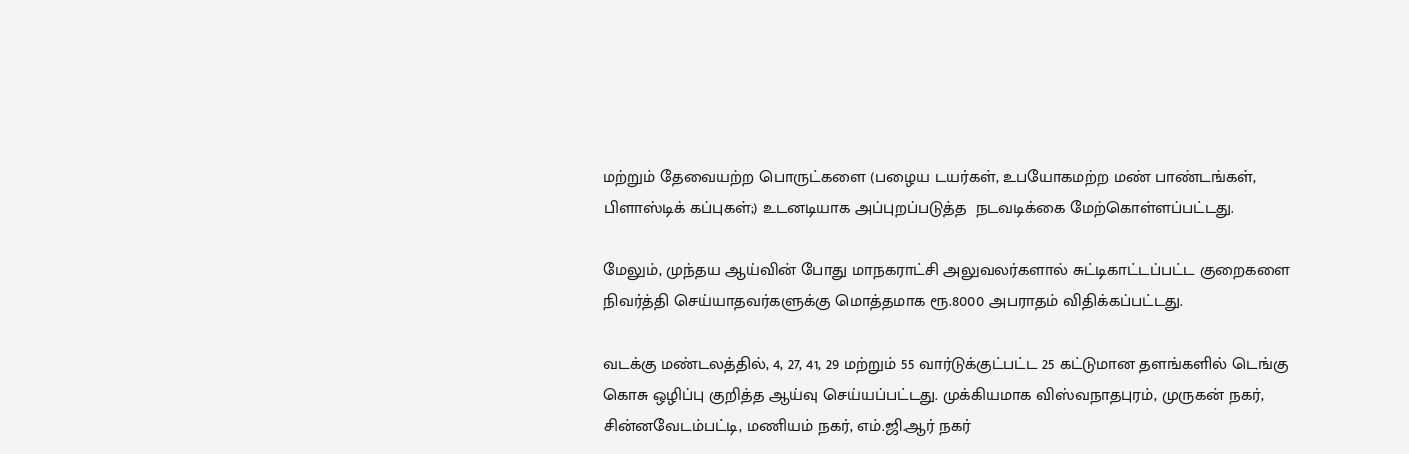மற்றும் தேவையற்ற பொருட்களை (பழைய டயர்கள், உபயோகமற்ற மண் பாண்டங்கள், பிளாஸ்டிக் கப்புகள்;) உடனடியாக அப்புறப்படுத்த  நடவடிக்கை மேற்கொள்ளப்பட்டது.

மேலும், முந்தய ஆய்வின் போது மாநகராட்சி அலுவலர்களால் சுட்டிகாட்டப்பட்ட குறைகளை நிவர்த்தி செய்யாதவர்களுக்கு மொத்தமாக ரூ.8000 அபராதம் விதிக்கப்பட்டது.

வடக்கு மண்டலத்தில், 4, 27, 41, 29 மற்றும் 55 வார்டுக்குட்பட்ட 25 கட்டுமான தளங்களில் டெங்கு கொசு ஒழிப்பு குறித்த ஆய்வு செய்யப்பட்டது. முக்கியமாக விஸ்வநாதபுரம், முருகன் நகர், சின்னவேடம்பட்டி, மணியம் நகர், எம்.ஜி.ஆர் நகர்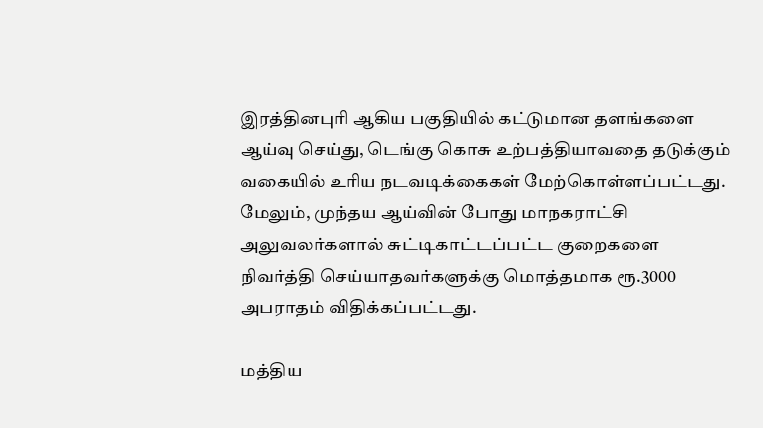இரத்தினபுரி ஆகிய பகுதியில் கட்டுமான தளங்களை ஆய்வு செய்து, டெங்கு கொசு உற்பத்தியாவதை தடுக்கும் வகையில் உரிய நடவடிக்கைகள் மேற்கொள்ளப்பட்டது. மேலும், முந்தய ஆய்வின் போது மாநகராட்சி அலுவலர்களால் சுட்டிகாட்டப்பட்ட குறைகளை நிவர்த்தி செய்யாதவர்களுக்கு மொத்தமாக ரூ.3000 அபராதம் விதிக்கப்பட்டது.

மத்திய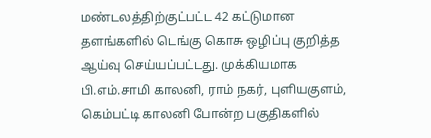மண்டலத்திற்குட்பட்ட 42 கட்டுமான தளங்களில் டெங்கு கொசு ஒழிப்பு குறித்த ஆய்வு செய்யப்பட்டது. முக்கியமாக பி.எம்.சாமி காலனி, ராம் நகர், புளியகுளம், கெம்பட்டி காலனி போன்ற பகுதிகளில்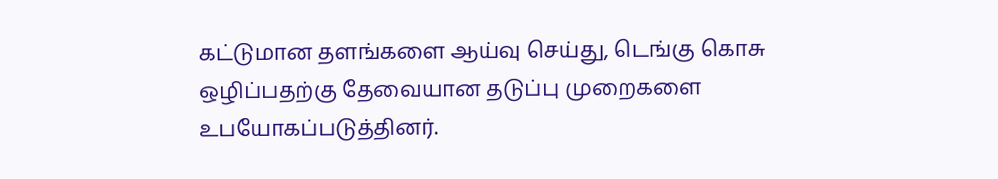கட்டுமான தளங்களை ஆய்வு செய்து, டெங்கு கொசு ஒழிப்பதற்கு தேவையான தடுப்பு முறைகளை உபயோகப்படுத்தினர்.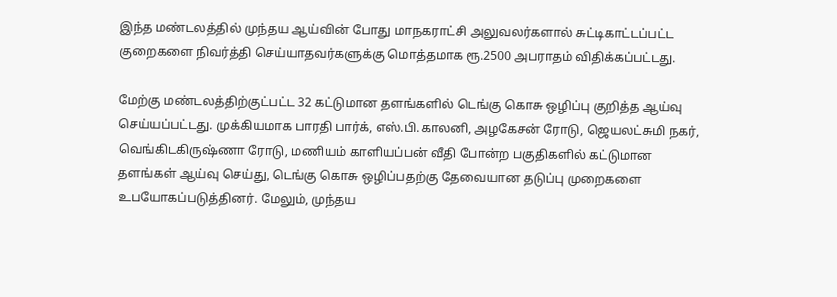இந்த மண்டலத்தில் முந்தய ஆய்வின் போது மாநகராட்சி அலுவலர்களால் சுட்டிகாட்டப்பட்ட குறைகளை நிவர்த்தி செய்யாதவர்களுக்கு மொத்தமாக ரூ.2500 அபராதம் விதிக்கப்பட்டது.

மேற்கு மண்டலத்திற்குட்பட்ட 32 கட்டுமான தளங்களில் டெங்கு கொசு ஒழிப்பு குறித்த ஆய்வு செய்யப்பட்டது. முக்கியமாக பாரதி பார்க், எஸ்.பி.காலனி, அழகேசன் ரோடு, ஜெயலட்சுமி நகர், வெங்கிடகிருஷ்ணா ரோடு, மணியம் காளியப்பன் வீதி போன்ற பகுதிகளில் கட்டுமான தளங்கள் ஆய்வு செய்து, டெங்கு கொசு ஒழிப்பதற்கு தேவையான தடுப்பு முறைகளை உபயோகப்படுத்தினர். மேலும், முந்தய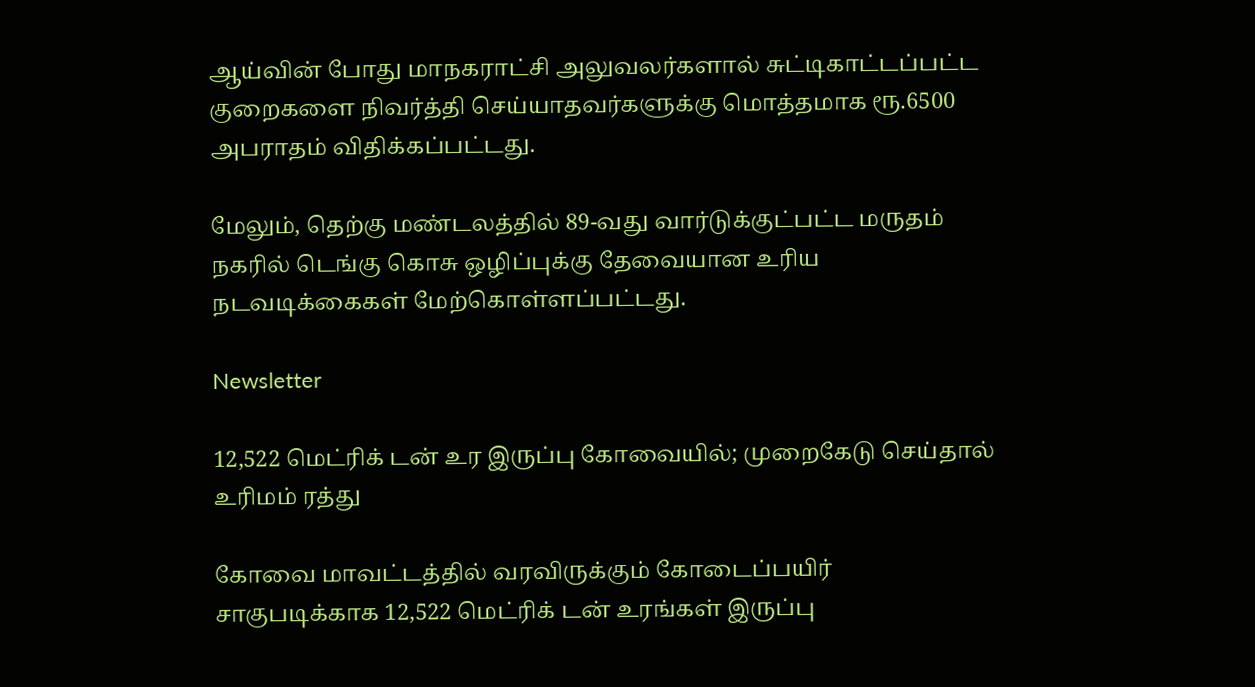ஆய்வின் போது மாநகராட்சி அலுவலர்களால் சுட்டிகாட்டப்பட்ட குறைகளை நிவர்த்தி செய்யாதவர்களுக்கு மொத்தமாக ரூ.6500 அபராதம் விதிக்கப்பட்டது.

மேலும், தெற்கு மண்டலத்தில் 89-வது வார்டுக்குட்பட்ட மருதம் நகரில் டெங்கு கொசு ஒழிப்புக்கு தேவையான உரிய நடவடிக்கைகள் மேற்கொள்ளப்பட்டது.

Newsletter

12,522 மெட்ரிக் டன் உர இருப்பு கோவையில்; முறைகேடு செய்தால் உரிமம் ரத்து

கோவை மாவட்டத்தில் வரவிருக்கும் கோடைப்பயிர் சாகுபடிக்காக 12,522 மெட்ரிக் டன் உரங்கள் இருப்பு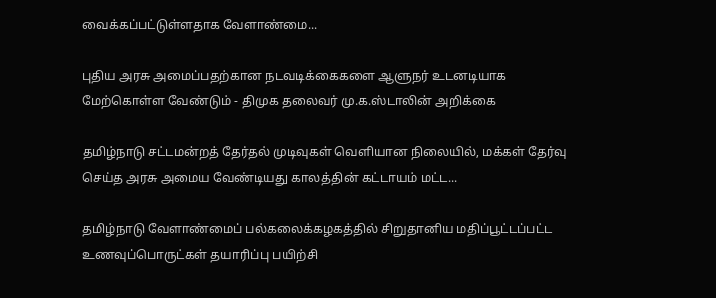வைக்கப்பட்டுள்ளதாக வேளாண்மை...

புதிய அரசு அமைப்பதற்கான நடவடிக்கைகளை ஆளுநர் உடனடியாக மேற்கொள்ள வேண்டும் - திமுக தலைவர் மு.க.ஸ்டாலின் அறிக்கை

தமிழ்நாடு சட்டமன்றத் தேர்தல் முடிவுகள் வெளியான நிலையில், மக்கள் தேர்வு செய்த அரசு அமைய வேண்டியது காலத்தின் கட்டாயம் மட்ட...

தமிழ்நாடு வேளாண்மைப் பல்கலைக்கழகத்தில் சிறுதானிய மதிப்பூட்டப்பட்ட உணவுப்பொருட்கள் தயாரிப்பு பயிற்சி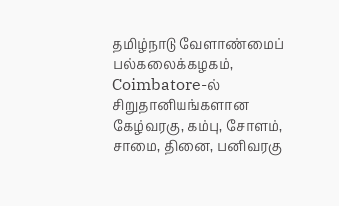தமிழ்நாடு வேளாண்மைப் பல்கலைக்கழகம், Coimbatore-ல் சிறுதானியங்களான கேழ்வரகு, கம்பு, சோளம், சாமை, தினை, பனிவரகு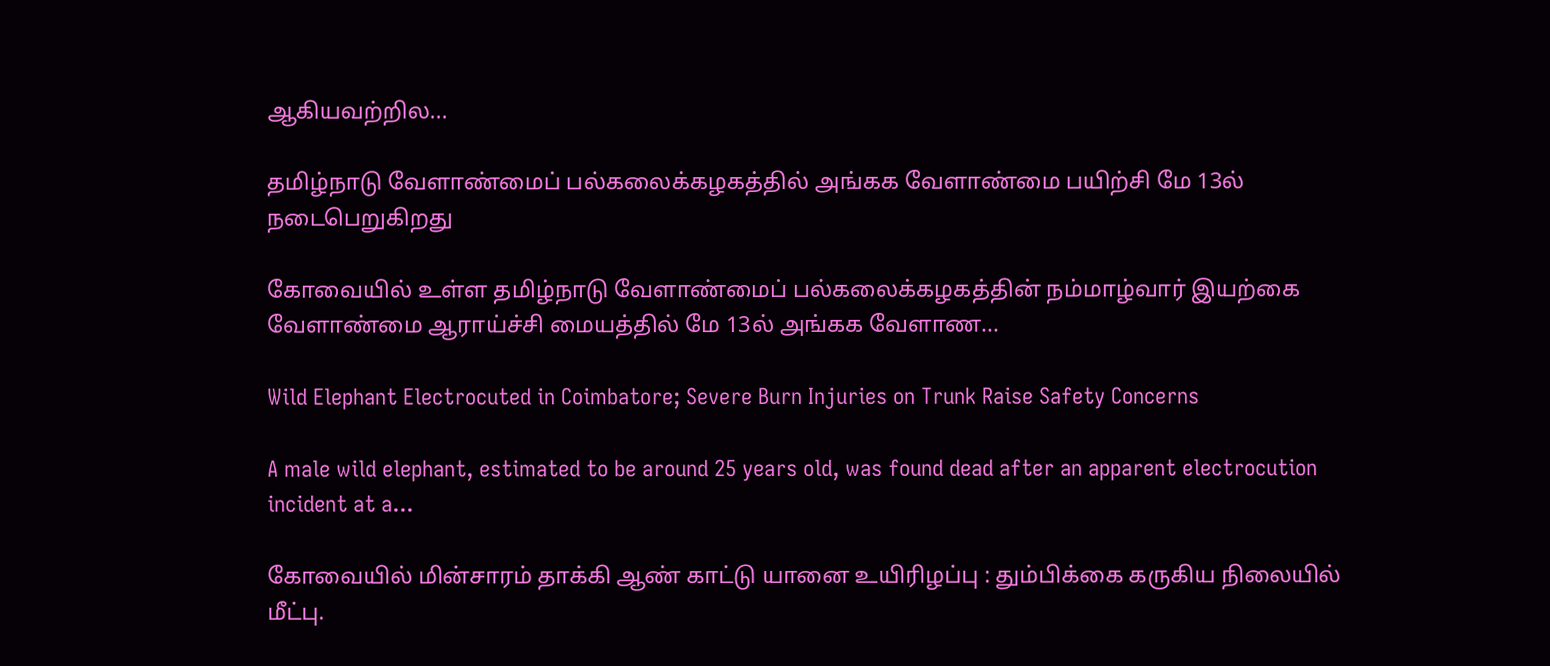ஆகியவற்றில...

தமிழ்நாடு வேளாண்மைப் பல்கலைக்கழகத்தில் அங்கக வேளாண்மை பயிற்சி மே 13ல் நடைபெறுகிறது

கோவையில் உள்ள தமிழ்நாடு வேளாண்மைப் பல்கலைக்கழகத்தின் நம்மாழ்வார் இயற்கை வேளாண்மை ஆராய்ச்சி மையத்தில் மே 13ல் அங்கக வேளாண...

Wild Elephant Electrocuted in Coimbatore; Severe Burn Injuries on Trunk Raise Safety Concerns

A male wild elephant, estimated to be around 25 years old, was found dead after an apparent electrocution incident at a...

கோவையில் மின்சாரம் தாக்கி ஆண் காட்டு யானை உயிரிழப்பு : தும்பிக்கை கருகிய நிலையில் மீட்பு.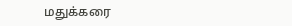மதுக்கரை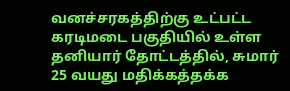வனச்சரகத்திற்கு உட்பட்ட கரடிமடை பகுதியில் உள்ள தனியார் தோட்டத்தில், சுமார் 25 வயது மதிக்கத்தக்க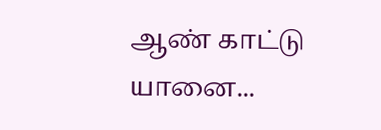ஆண் காட்டு யானை...